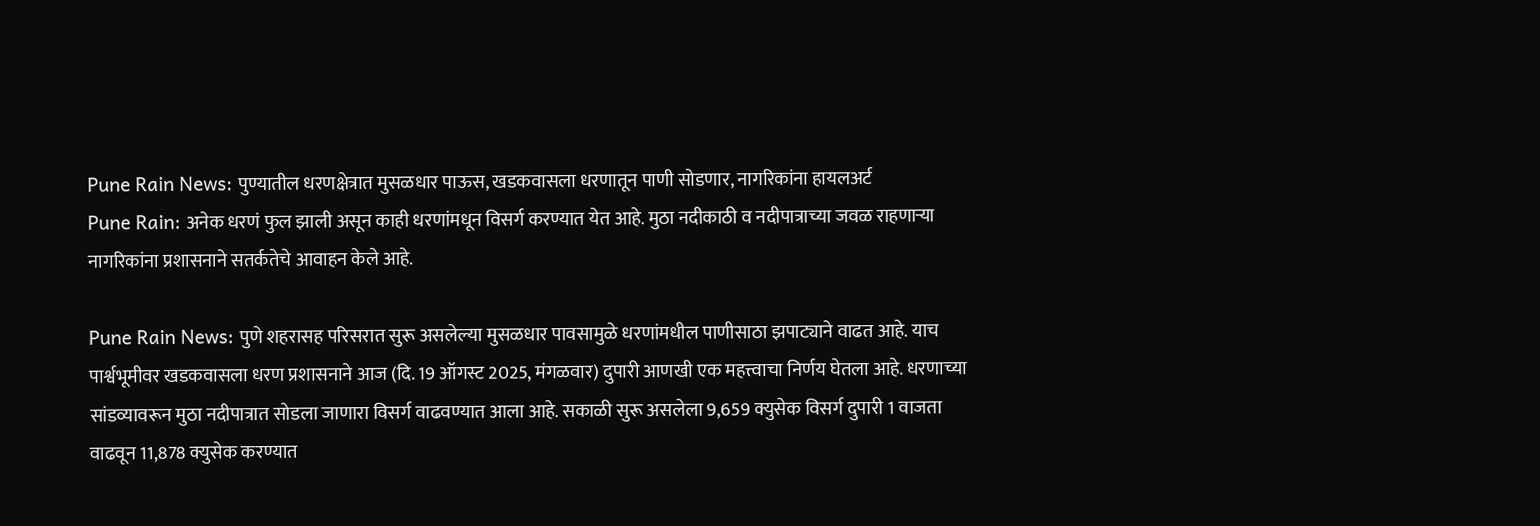Pune Rain News: पुण्यातील धरणक्षेत्रात मुसळधार पाऊस, खडकवासला धरणातून पाणी सोडणार, नागरिकांना हायलअर्ट
Pune Rain: अनेक धरणं फुल झाली असून काही धरणांमधून विसर्ग करण्यात येत आहे. मुठा नदीकाठी व नदीपात्राच्या जवळ राहणाऱ्या नागरिकांना प्रशासनाने सतर्कतेचे आवाहन केले आहे.

Pune Rain News: पुणे शहरासह परिसरात सुरू असलेल्या मुसळधार पावसामुळे धरणांमधील पाणीसाठा झपाट्याने वाढत आहे. याच पार्श्वभूमीवर खडकवासला धरण प्रशासनाने आज (दि. 19 ऑगस्ट 2025, मंगळवार) दुपारी आणखी एक महत्त्वाचा निर्णय घेतला आहे. धरणाच्या सांडव्यावरून मुठा नदीपात्रात सोडला जाणारा विसर्ग वाढवण्यात आला आहे. सकाळी सुरू असलेला 9,659 क्युसेक विसर्ग दुपारी 1 वाजता वाढवून 11,878 क्युसेक करण्यात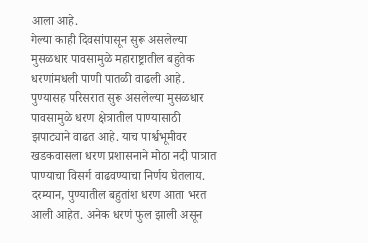आला आहे.
गेल्या काही दिवसांपासून सुरू असलेल्या मुसळधार पावसामुळे महाराष्ट्रातील बहुतेक धरणांमधली पाणी पातळी वाढली आहे. पुण्यासह परिसरात सुरू असलेल्या मुसळधार पावसामुळे धरण क्षेत्रातील पाण्यासाठी झपाट्याने वाढत आहे. याच पार्श्वभूमीवर खडकवासला धरण प्रशासनाने मोठा नदी पात्रात पाण्याचा विसर्ग वाढवण्याचा निर्णय घेतलाय. दरम्यान, पुण्यातील बहुतांश धरण आता भरत आली आहेत. अनेक धरणं फुल झाली असून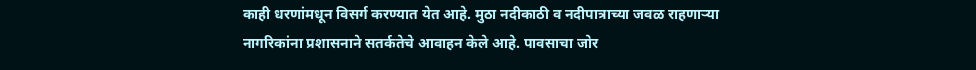काही धरणांमधून विसर्ग करण्यात येत आहे. मुठा नदीकाठी व नदीपात्राच्या जवळ राहणाऱ्या नागरिकांना प्रशासनाने सतर्कतेचे आवाहन केले आहे. पावसाचा जोर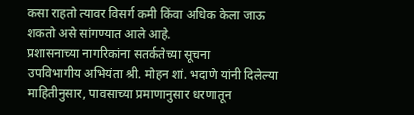कसा राहतो त्यावर विसर्ग कमी किंवा अधिक केला जाऊ शकतो असे सांगण्यात आले आहे.
प्रशासनाच्या नागरिकांना सतर्कतेच्या सूचना
उपविभागीय अभियंता श्री. मोहन शां. भदाणे यांनी दिलेल्या माहितीनुसार, पावसाच्या प्रमाणानुसार धरणातून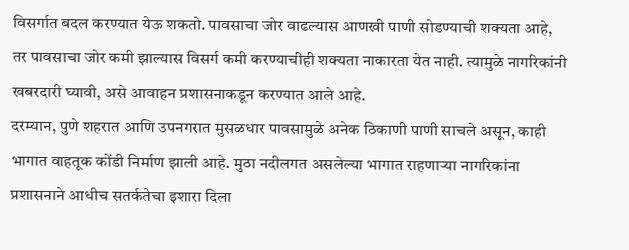विसर्गात बदल करण्यात येऊ शकतो. पावसाचा जोर वाढल्यास आणखी पाणी सोडण्याची शक्यता आहे, तर पावसाचा जोर कमी झाल्यास विसर्ग कमी करण्याचीही शक्यता नाकारता येत नाही. त्यामुळे नागरिकांनी खबरदारी घ्यावी, असे आवाहन प्रशासनाकडून करण्यात आले आहे.
दरम्यान, पुणे शहरात आणि उपनगरात मुसळधार पावसामुळे अनेक ठिकाणी पाणी साचले असून, काही भागात वाहतूक कोंडी निर्माण झाली आहे. मुठा नदीलगत असलेल्या भागात राहणाऱ्या नागरिकांना प्रशासनाने आधीच सतर्कतेचा इशारा दिला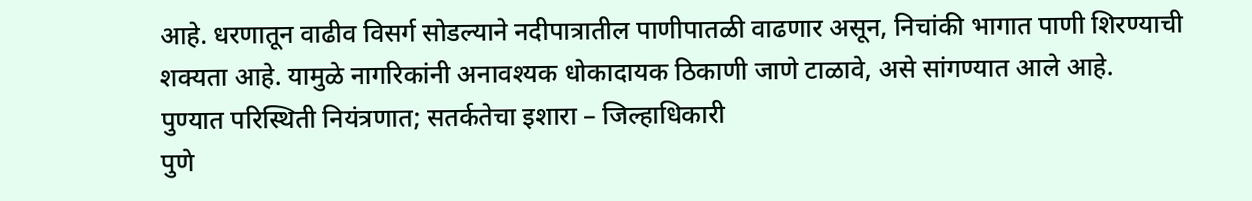आहे. धरणातून वाढीव विसर्ग सोडल्याने नदीपात्रातील पाणीपातळी वाढणार असून, निचांकी भागात पाणी शिरण्याची शक्यता आहे. यामुळे नागरिकांनी अनावश्यक धोकादायक ठिकाणी जाणे टाळावे, असे सांगण्यात आले आहे.
पुण्यात परिस्थिती नियंत्रणात; सतर्कतेचा इशारा – जिल्हाधिकारी
पुणे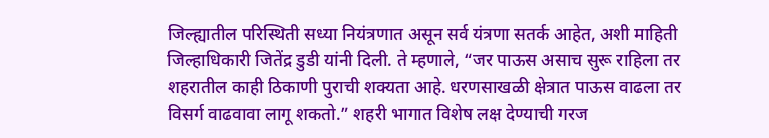जिल्ह्यातील परिस्थिती सध्या नियंत्रणात असून सर्व यंत्रणा सतर्क आहेत, अशी माहिती जिल्हाधिकारी जितेंद्र डुडी यांनी दिली. ते म्हणाले, “जर पाऊस असाच सुरू राहिला तर शहरातील काही ठिकाणी पुराची शक्यता आहे. धरणसाखळी क्षेत्रात पाऊस वाढला तर विसर्ग वाढवावा लागू शकतो.” शहरी भागात विशेष लक्ष देण्याची गरज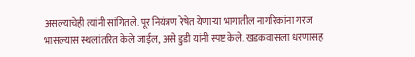असल्याचेही त्यांनी सांगितले. पूर नियंत्रण रेषेत येणाऱ्या भागातील नागरिकांना गरज भासल्यास स्थलांतरित केले जाईल, असे डुडी यांनी स्पष्ट केले. खडकवासला धरणासह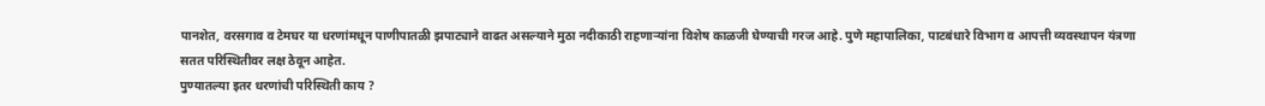पानशेत, वरसगाव व टेमघर या धरणांमधून पाणीपातळी झपाट्याने वाढत असल्याने मुठा नदीकाठी राहणाऱ्यांना विशेष काळजी घेण्याची गरज आहे. पुणे महापालिका, पाटबंधारे विभाग व आपत्ती व्यवस्थापन यंत्रणा सतत परिस्थितीवर लक्ष ठेवून आहेत.
पुण्यातल्या इतर धरणांची परिस्थिती काय ?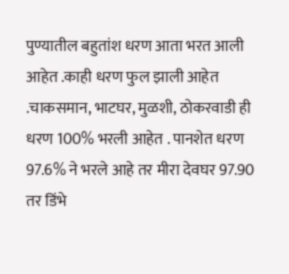पुण्यातील बहुतांश धरण आता भरत आली आहेत .काही धरण फुल झाली आहेत .चाकसमान, भाटघर, मुळशी, ठोकरवाडी ही धरण 100% भरली आहेत . पानशेत धरण 97.6% ने भरले आहे तर मीरा देवघर 97.90 तर डिंभे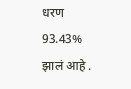धरण 93.43% झालं आहे .